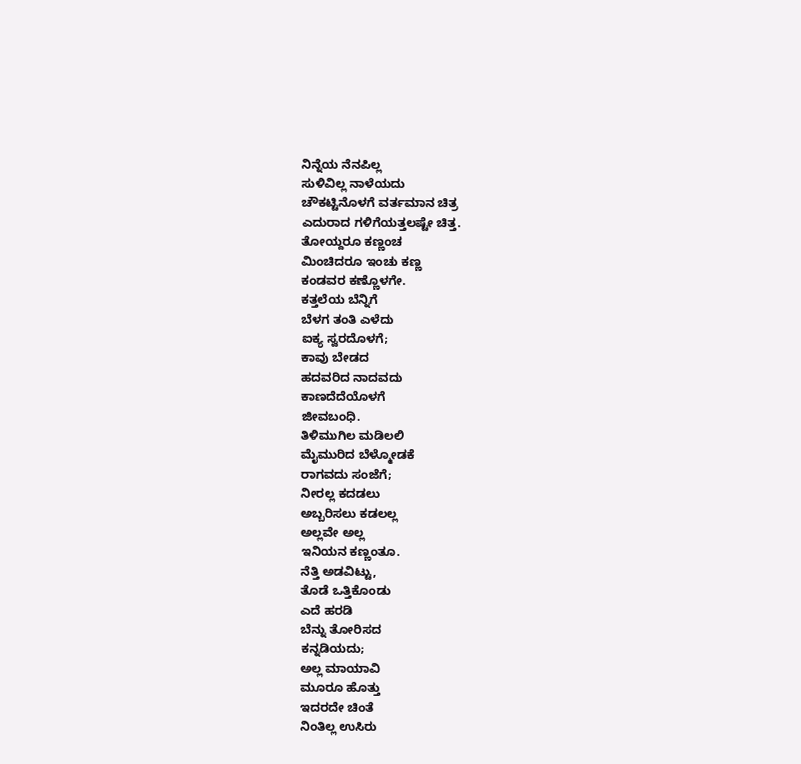ನಿನ್ನೆಯ ನೆನಪಿಲ್ಲ
ಸುಳಿವಿಲ್ಲ ನಾಳೆಯದು
ಚೌಕಟ್ಟಿನೊಳಗೆ ವರ್ತಮಾನ ಚಿತ್ರ
ಎದುರಾದ ಗಳಿಗೆಯತ್ತಲಷ್ಟೇ ಚಿತ್ತ.
ತೋಯ್ದರೂ ಕಣ್ಣಂಚ
ಮಿಂಚಿದರೂ ಇಂಚು ಕಣ್ಣ
ಕಂಡವರ ಕಣ್ಣೊಳಗೇ.
ಕತ್ತಲೆಯ ಬೆನ್ನಿಗೆ
ಬೆಳಗ ತಂತಿ ಎಳೆದು
ಐಕ್ಯ ಸ್ವರದೊಳಗೆ;
ಕಾವು ಬೇಡದ
ಹದವರಿದ ನಾದವದು
ಕಾಣದೆದೆಯೊಳಗೆ
ಜೀವಬಂಧಿ.
ತಿಳಿಮುಗಿಲ ಮಡಿಲಲಿ
ಮೈಮುರಿದ ಬೆಳ್ಮೋಡಕೆ
ರಾಗವದು ಸಂಜೆಗೆ;
ನೀರಲ್ಲ ಕದಡಲು
ಅಬ್ಬರಿಸಲು ಕಡಲಲ್ಲ
ಅಲ್ಲವೇ ಅಲ್ಲ
ಇನಿಯನ ಕಣ್ಣಂತೂ.
ನೆತ್ತಿ ಅಡವಿಟ್ಟು,
ತೊಡೆ ಒತ್ತಿಕೊಂಡು
ಎದೆ ಹರಡಿ
ಬೆನ್ನು ತೋರಿಸದ
ಕನ್ನಡಿಯದು;
ಅಲ್ಲ ಮಾಯಾವಿ
ಮೂರೂ ಹೊತ್ತು
ಇದರದೇ ಚಿಂತೆ
ನಿಂತಿಲ್ಲ ಉಸಿರು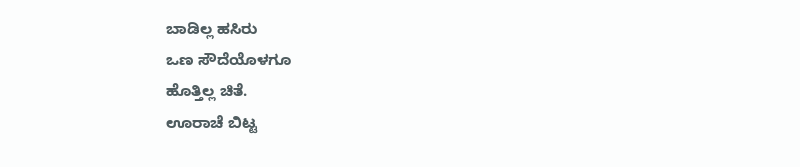ಬಾಡಿಲ್ಲ ಹಸಿರು
ಒಣ ಸೌದೆಯೊಳಗೂ
ಹೊತ್ತಿಲ್ಲ ಚಿತೆ.
ಊರಾಚೆ ಬಿಟ್ಟ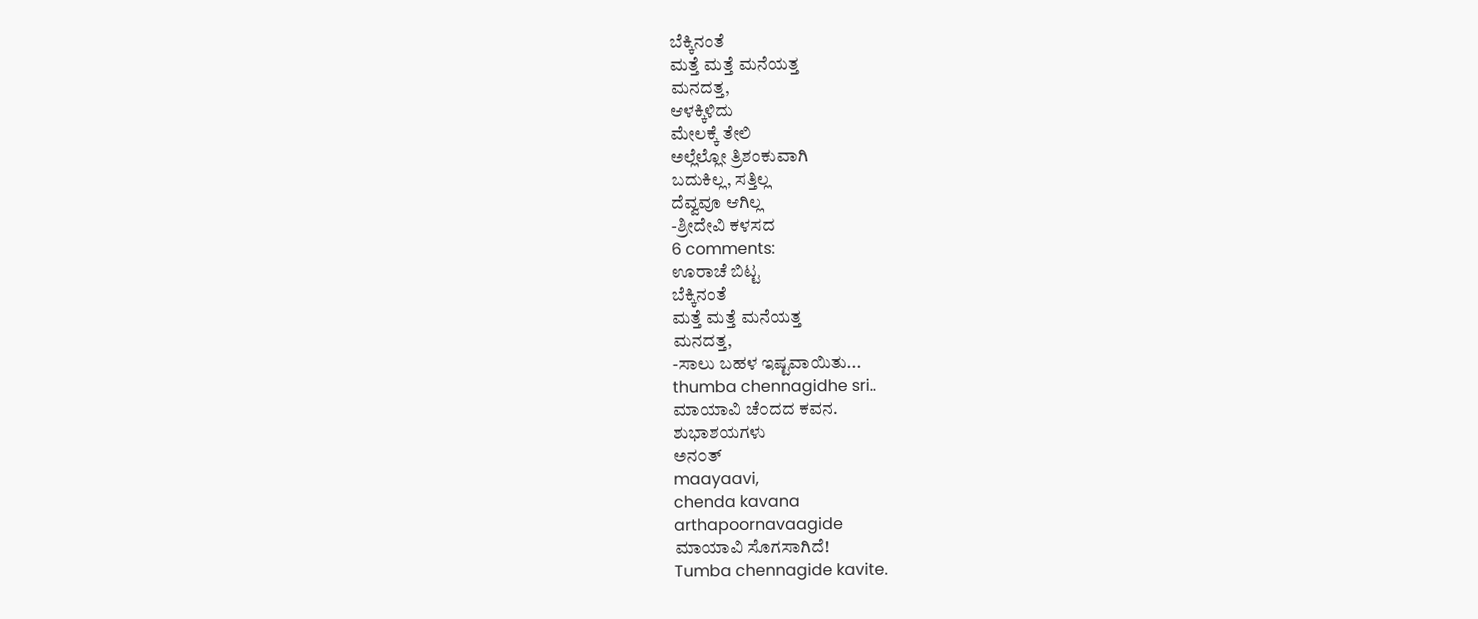ಬೆಕ್ಕಿನಂತೆ
ಮತ್ತೆ ಮತ್ತೆ ಮನೆಯತ್ತ
ಮನದತ್ತ,
ಆಳಕ್ಕಿಳಿದು
ಮೇಲಕ್ಕೆ ತೇಲಿ
ಅಲ್ಲೆಲ್ಲೋ ತ್ರಿಶಂಕುವಾಗಿ
ಬದುಕಿಲ್ಲ, ಸತ್ತಿಲ್ಲ
ದೆವ್ವವೂ ಆಗಿಲ್ಲ
-ಶ್ರೀದೇವಿ ಕಳಸದ
6 comments:
ಊರಾಚೆ ಬಿಟ್ಟ
ಬೆಕ್ಕಿನಂತೆ
ಮತ್ತೆ ಮತ್ತೆ ಮನೆಯತ್ತ
ಮನದತ್ತ,
-ಸಾಲು ಬಹಳ ಇಷ್ಟವಾಯಿತು...
thumba chennagidhe sri..
ಮಾಯಾವಿ ಚೆ೦ದದ ಕವನ.
ಶುಭಾಶಯಗಳು
ಅನ೦ತ್
maayaavi,
chenda kavana
arthapoornavaagide
ಮಾಯಾವಿ ಸೊಗಸಾಗಿದೆ!
Tumba chennagide kavite.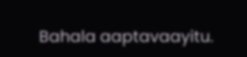Bahala aaptavaayitu.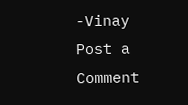-Vinay
Post a Comment